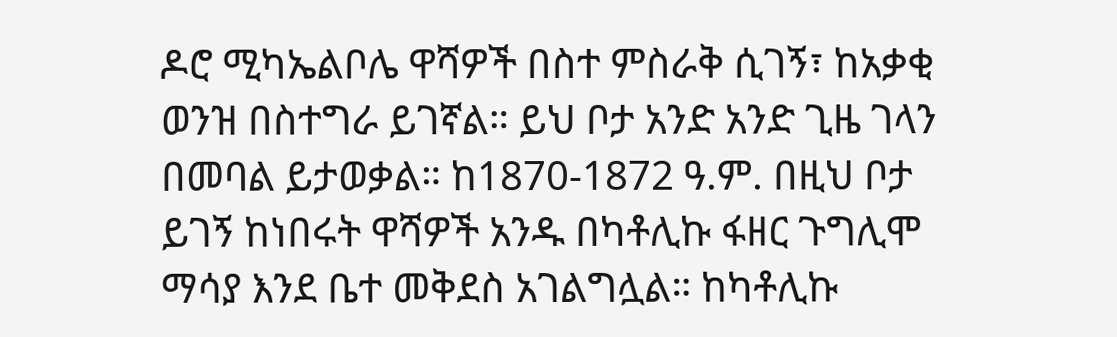ዶሮ ሚካኤልቦሌ ዋሻዎች በስተ ምስራቅ ሲገኝ፣ ከአቃቂ ወንዝ በስተግራ ይገኛል። ይህ ቦታ አንድ አንድ ጊዜ ገላን በመባል ይታወቃል። ከ1870-1872 ዓ.ም. በዚህ ቦታ ይገኝ ከነበሩት ዋሻዎች አንዱ በካቶሊኩ ፋዘር ጉግሊሞ ማሳያ እንደ ቤተ መቅደስ አገልግሏል። ከካቶሊኩ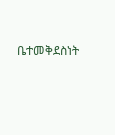ቤተመቅደስነት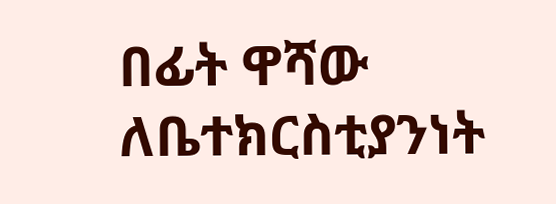በፊት ዋሻው ለቤተክርስቲያንነት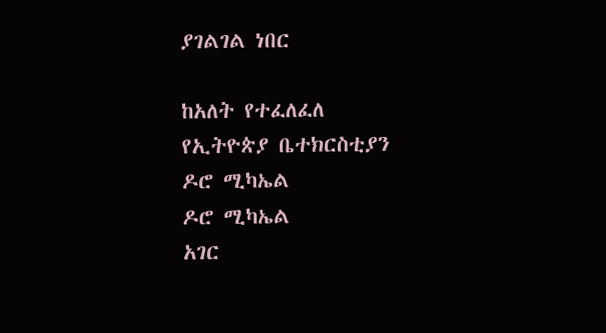ያገልገል ነበር

ከአለት የተፈለፈለ
የኢትዮጵያ ቤተክርስቲያን
ዶሮ ሚካኤል
ዶሮ ሚካኤል
አገር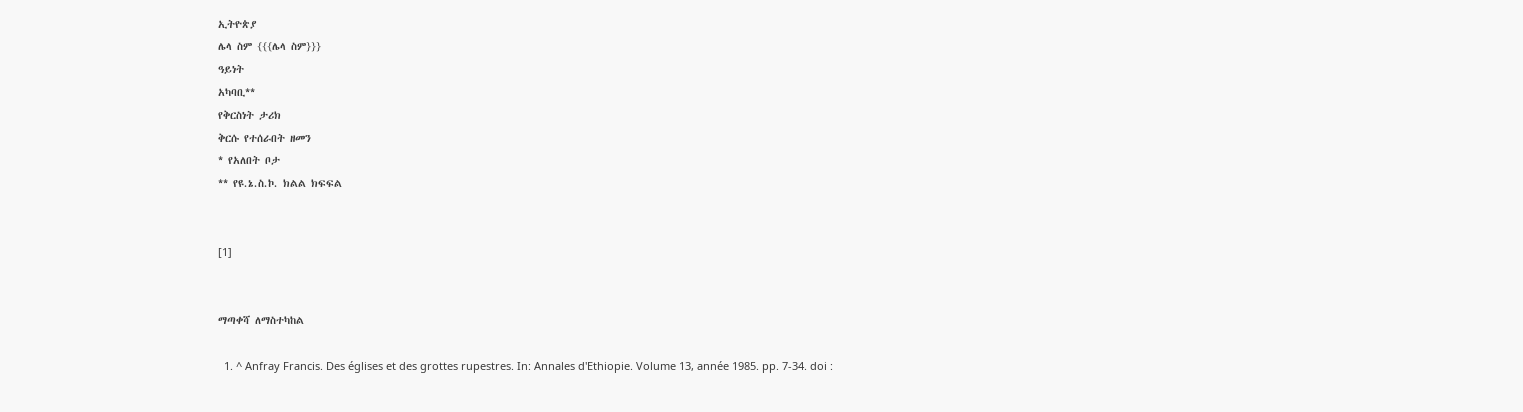ኢትዮጵያ
ሌላ ስም {{{ሌላ ስም}}}
ዓይነት
አካባቢ**
የቅርስነት ታሪክ
ቅርሱ የተሰራበት ዘመን
* የአለበት ቦታ
** የዩ.ኔ.ስ.ኮ. ክልል ክፍፍል


[1]


ማጣቀሻ ለማስተካከል

  1. ^ Anfray Francis. Des églises et des grottes rupestres. In: Annales d'Ethiopie. Volume 13, année 1985. pp. 7-34. doi :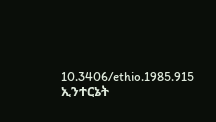10.3406/ethio.1985.915 ኢንተርኔት